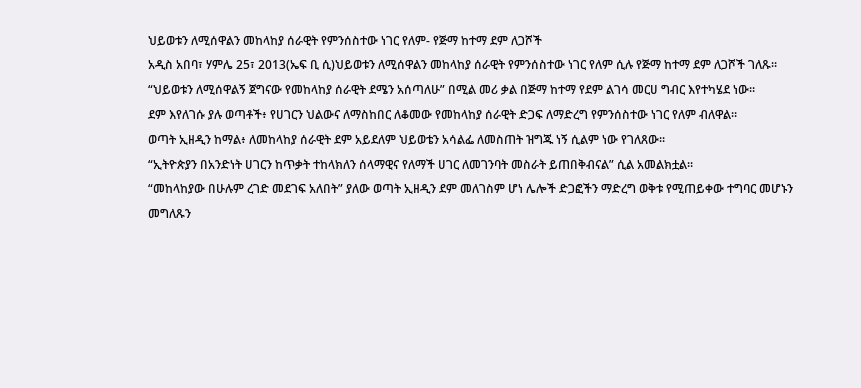ህይወቱን ለሚሰዋልን መከላከያ ሰራዊት የምንሰስተው ነገር የለም- የጅማ ከተማ ደም ለጋሾች
አዲስ አበባ፣ ሃምሌ 25፣ 2013(ኤፍ ቢ ሲ)ህይወቱን ለሚሰዋልን መከላከያ ሰራዊት የምንሰስተው ነገር የለም ሲሉ የጅማ ከተማ ደም ለጋሾች ገለጹ፡፡
“ህይወቱን ለሚሰዋልኝ ጀግናው የመከላከያ ሰራዊት ደሜን አሰጣለሁ” በሚል መሪ ቃል በጅማ ከተማ የደም ልገሳ መርሀ ግብር እየተካሄደ ነው።
ደም እየለገሱ ያሉ ወጣቶች፥ የሀገርን ህልውና ለማስከበር ለቆመው የመከላከያ ሰራዊት ድጋፍ ለማድረግ የምንሰስተው ነገር የለም ብለዋል።
ወጣት ኢዘዲን ከማል፥ ለመከላከያ ሰራዊት ደም አይደለም ህይወቴን አሳልፌ ለመስጠት ዝግጁ ነኝ ሲልም ነው የገለጸው።
“ኢትዮጵያን በአንድነት ሀገርን ከጥቃት ተከላክለን ሰላማዊና የለማች ሀገር ለመገንባት መስራት ይጠበቅብናል” ሲል አመልክቷል።
“መከላከያው በሁሉም ረገድ መደገፍ አለበት” ያለው ወጣት ኢዘዲን ደም መለገስም ሆነ ሌሎች ድጋፎችን ማድረግ ወቅቱ የሚጠይቀው ተግባር መሆኑን መግለጹን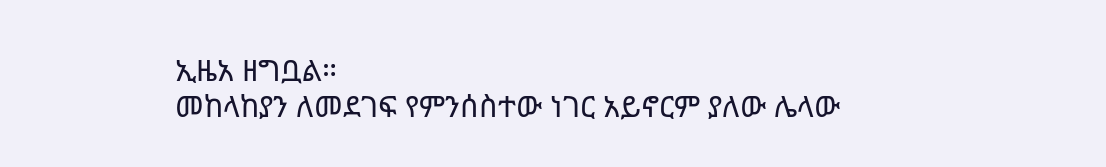ኢዜአ ዘግቧል።
መከላከያን ለመደገፍ የምንሰስተው ነገር አይኖርም ያለው ሌላው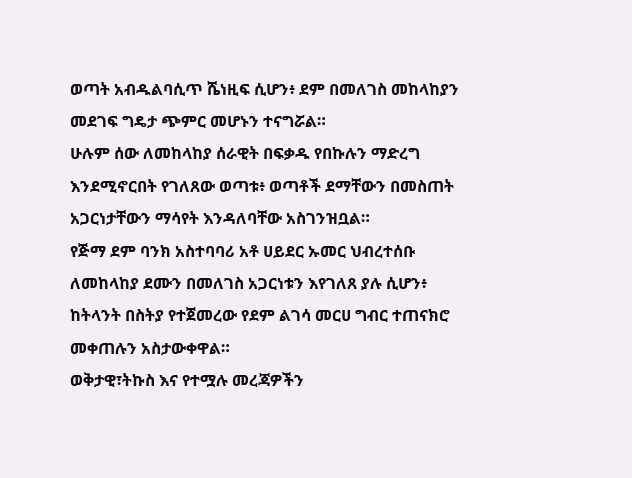ወጣት አብዱልባሲጥ ሼነዚፍ ሲሆን፥ ደም በመለገስ መከላከያን መደገፍ ግዴታ ጭምር መሆኑን ተናግሯል።
ሁሉም ሰው ለመከላከያ ሰራዊት በፍቃዱ የበኩሉን ማድረግ እንደሚኖርበት የገለጸው ወጣቱ፥ ወጣቶች ደማቸውን በመስጠት አጋርነታቸውን ማሳየት እንዳለባቸው አስገንዝቧል።
የጅማ ደም ባንክ አስተባባሪ አቶ ሀይደር ኡመር ህብረተሰቡ ለመከላከያ ደሙን በመለገስ አጋርነቱን እየገለጸ ያሉ ሲሆን፥ ከትላንት በስትያ የተጀመረው የደም ልገሳ መርሀ ግብር ተጠናክሮ መቀጠሉን አስታውቀዋል።
ወቅታዊ፣ትኩስ እና የተሟሉ መረጃዎችን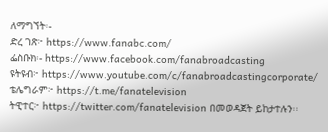ለማግኘት፡-
ድረ ገጽ፦ https://www.fanabc.com/
ፌስቡክ፡- https://www.facebook.com/fanabroadcasting
ዩትዩብ፦ https://www.youtube.com/c/fanabroadcastingcorporate/
ቴሌግራም፦ https://t.me/fanatelevision
ትዊተር፦ https://twitter.com/fanatelevision በመወዳጀት ይከታተሉን፡፡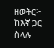ዘወትር፦ ከእኛ ጋር ስላሉ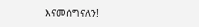እናመሰግናለን!